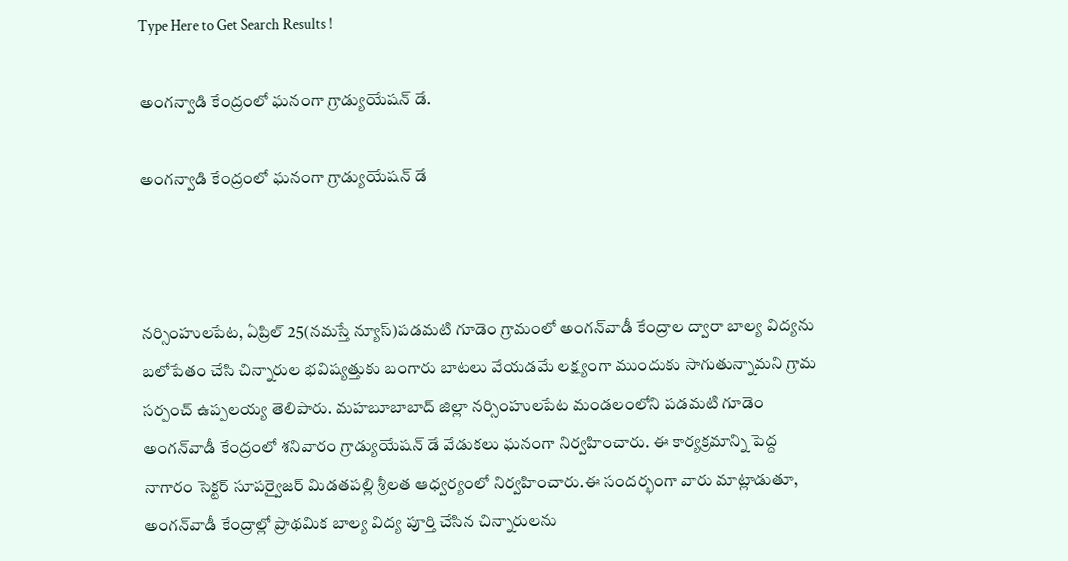Type Here to Get Search Results !

అంగన్వాడి కేంద్రంలో ఘనంగా గ్రాడ్యుయేషన్ డే.

అంగన్వాడి కేంద్రంలో ఘనంగా గ్రాడ్యుయేషన్ డే



నర్సింహులపేట, ఏప్రిల్ 25(నమస్తే న్యూస్)పడమటి గూడెం గ్రామంలో అంగన్‌వాడీ కేంద్రాల ద్వారా బాల్య విద్యను బలోపేతం చేసి చిన్నారుల భవిష్యత్తుకు బంగారు బాటలు వేయడమే లక్ష్యంగా ముందుకు సాగుతున్నామని గ్రామ సర్పంచ్ ఉప్పలయ్య తెలిపారు. మహబూబాబాద్ జిల్లా నర్సింహులపేట మండలంలోని పడమటి గూడెం అంగన్‌వాడీ కేంద్రంలో శనివారం గ్రాడ్యుయేషన్ డే వేడుకలు ఘనంగా నిర్వహించారు. ఈ కార్యక్రమాన్ని పెద్ద నాగారం సెక్టర్ సూపర్వైజర్ మిడతపల్లి శ్రీలత ఆధ్వర్యంలో నిర్వహించారు.ఈ సందర్భంగా వారు మాట్లాడుతూ, అంగన్‌వాడీ కేంద్రాల్లో ప్రాథమిక బాల్య విద్య పూర్తి చేసిన చిన్నారులను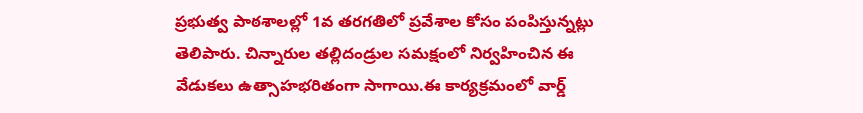ప్రభుత్వ పాఠశాలల్లో 1వ తరగతిలో ప్రవేశాల కోసం పంపిస్తున్నట్లు తెలిపారు. చిన్నారుల తల్లిదండ్రుల సమక్షంలో నిర్వహించిన ఈ వేడుకలు ఉత్సాహభరితంగా సాగాయి.ఈ కార్యక్రమంలో వార్డ్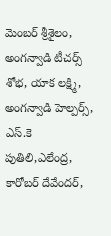మెంబర్ శ్రీశైలం, అంగన్వాడి టీచర్స్ శోభ, యాక లక్ష్మి, అంగన్వాడి హెల్పర్స్, ఎస్.కె పుతిలి,ఎలేంద్ర, కారోబర్ దేవేందర్,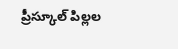ప్రీస్కూల్ పిల్లల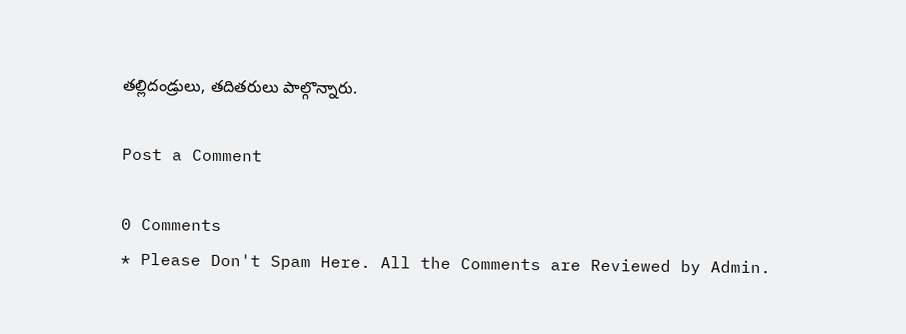తల్లిదండ్రులు, తదితరులు పాల్గొన్నారు.

Post a Comment

0 Comments
* Please Don't Spam Here. All the Comments are Reviewed by Admin.